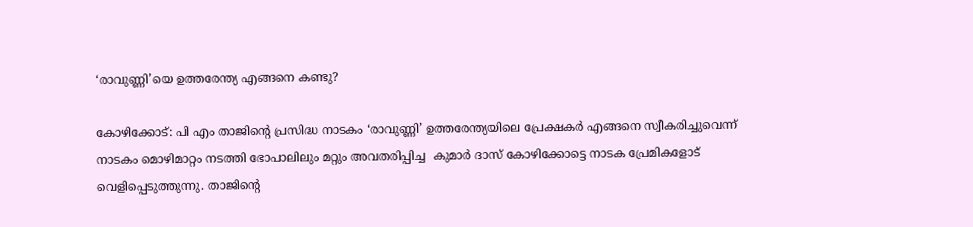‘രാവുണ്ണി’യെ ഉത്തരേന്ത്യ എങ്ങനെ കണ്ടു?

കോഴിക്കോട്: പി എം താജിൻ്റെ പ്രസിദ്ധ നാടകം ‘രാവുണ്ണി’ ഉത്തരേന്ത്യയിലെ പ്രേക്ഷകർ എങ്ങനെ സ്വീകരിച്ചുവെന്ന് നാടകം മൊഴിമാറ്റം നടത്തി ഭോപാലിലും മറ്റും അവതരിപ്പിച്ച  കുമാർ ദാസ് കോഴിക്കോട്ടെ നാടക പ്രേമികളോട് വെളിപ്പെടുത്തുന്നു. താജിൻ്റെ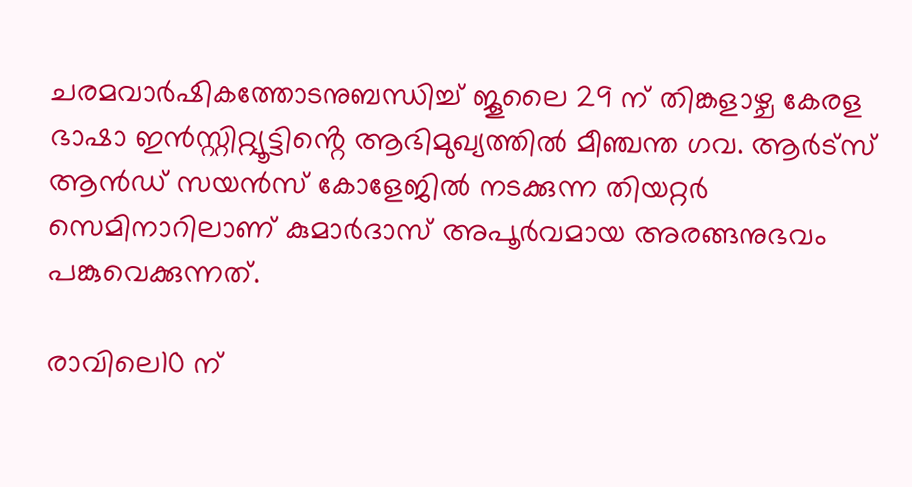ചരമവാർഷികത്തോടനുബന്ധിച്ച് ജൂലൈ 29 ന് തിങ്കളാഴ്ച കേരള ഭാഷാ ഇൻസ്റ്റിറ്റ്യൂട്ടിൻ്റെ ആഭിമുഖ്യത്തിൽ മീഞ്ചന്ത ഗവ. ആർട്സ് ആൻഡ് സയൻസ് കോളേജിൽ നടക്കുന്ന തിയറ്റർ സെമിനാറിലാണ് കുമാർദാസ് അപൂർവമായ അരങ്ങനുഭവം പങ്കുവെക്കുന്നത്.

രാവിലെ10 ന്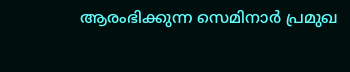ആരംഭിക്കുന്ന സെമിനാർ പ്രമുഖ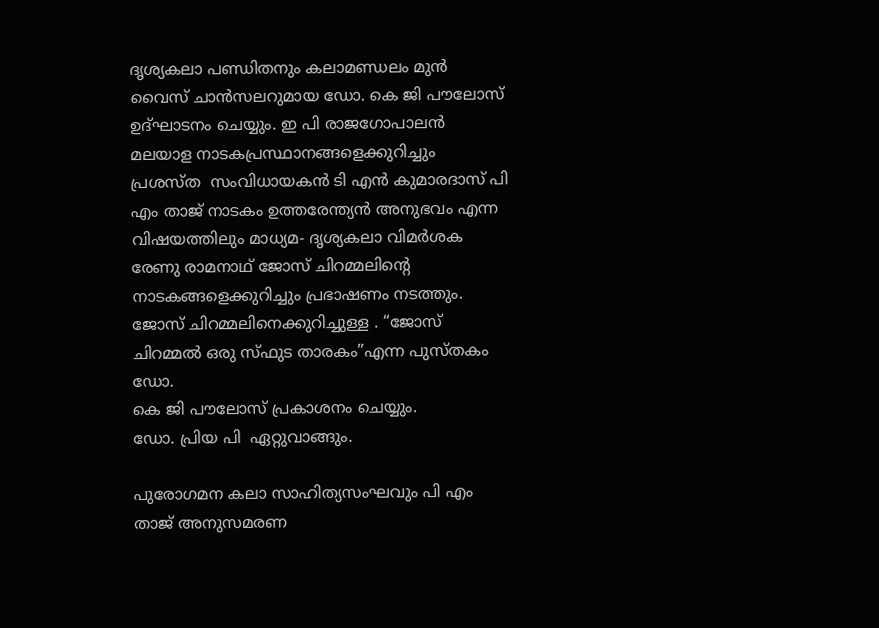ദൃശ്യകലാ പണ്ഡിതനും കലാമണ്ഡലം മുൻ വൈസ് ചാൻസലറുമായ ഡോ. കെ ജി പൗലോസ്  ഉദ്ഘാടനം ചെയ്യും. ഇ പി രാജഗോപാലൻ മലയാള നാടകപ്രസ്ഥാനങ്ങളെക്കുറിച്ചും പ്രശസ്ത  സംവിധായകൻ ടി എൻ കുമാരദാസ് പി എം താജ് നാടകം ഉത്തരേന്ത്യൻ അനുഭവം എന്ന വിഷയത്തിലും മാധ്യമ- ദൃശ്യകലാ വിമർശക രേണു രാമനാഥ് ജോസ് ചിറമ്മലിൻ്റെ നാടകങ്ങളെക്കുറിച്ചും പ്രഭാഷണം നടത്തും. ജോസ് ചിറമ്മലിനെക്കുറിച്ചുള്ള . “ജോസ് ചിറമ്മൽ ഒരു സ്ഫുട താരകം”എന്ന പുസ്തകം ഡോ.
കെ ജി പൗലോസ് പ്രകാശനം ചെയ്യും.
ഡോ. പ്രിയ പി  ഏറ്റുവാങ്ങും.

പുരോഗമന കലാ സാഹിത്യസംഘവും പി എം താജ് അനുസമരണ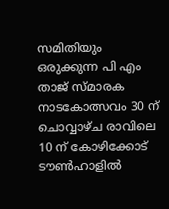സമിതിയും ഒരുക്കുന്ന പി എം താജ് സ്മാരക നാടകോത്സവം 30 ന് ചൊവ്വാഴ്ച രാവിലെ 10 ന് കോഴിക്കോട് ടൗൺഹാളിൽ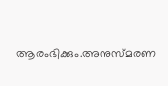ആരംഭിക്കും.അനുസ്മരണ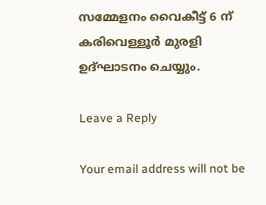സമ്മേളനം വൈകീട്ട് 6 ന് കരിവെള്ളൂർ മുരളി ഉദ്ഘാടനം ചെയ്യും.

Leave a Reply

Your email address will not be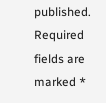published. Required fields are marked *